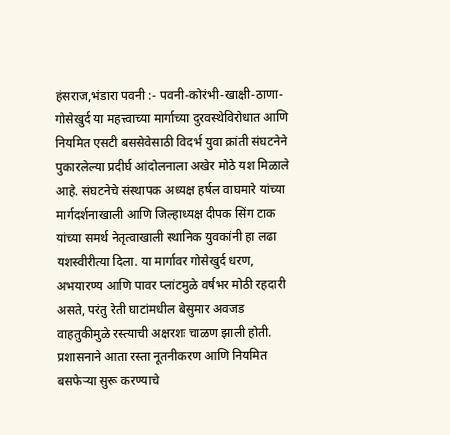हंसराज,भंडारा पवनी :- पवनी-कोरंभी-खाक्षी-ठाणा-गोसेखुर्द या महत्त्वाच्या मार्गाच्या दुरवस्थेविरोधात आणि नियमित एसटी बससेवेसाठी विदर्भ युवा क्रांती संघटनेने पुकारलेल्या प्रदीर्घ आंदोलनाला अखेर मोठे यश मिळाले आहे. संघटनेचे संस्थापक अध्यक्ष हर्षल वाघमारे यांच्या मार्गदर्शनाखाली आणि जिल्हाध्यक्ष दीपक सिंग टाक यांच्या समर्थ नेतृत्वाखाली स्थानिक युवकांनी हा लढा यशस्वीरीत्या दिला. या मार्गावर गोसेखुर्द धरण, अभयारण्य आणि पावर प्लांटमुळे वर्षभर मोठी रहदारी असते, परंतु रेती घाटांमधील बेसुमार अवजड वाहतुकीमुळे रस्त्याची अक्षरशः चाळण झाली होती.
प्रशासनाने आता रस्ता नूतनीकरण आणि नियमित बसफेऱ्या सुरू करण्याचे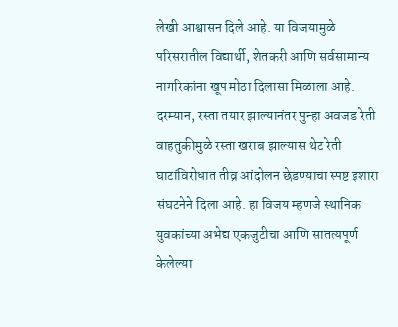लेखी आश्वासन दिले आहे. या विजयामुळे परिसरातील विद्यार्थी, शेतकरी आणि सर्वसामान्य नागरिकांना खूप मोठा दिलासा मिळाला आहे. दरम्यान, रस्ता तयार झाल्यानंतर पुन्हा अवजड रेती वाहतुकीमुळे रस्ता खराब झाल्यास थेट रेती घाटांविरोधात तीव्र आंदोलन छेडण्याचा स्पष्ट इशारा संघटनेने दिला आहे. हा विजय म्हणजे स्थानिक युवकांच्या अभेद्य एकजुटीचा आणि सातत्यपूर्ण केलेल्या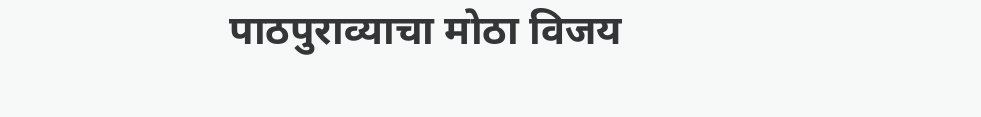पाठपुराव्याचा मोठा विजय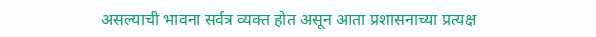असल्याची भावना सर्वत्र व्यक्त होत असून आता प्रशासनाच्या प्रत्यक्ष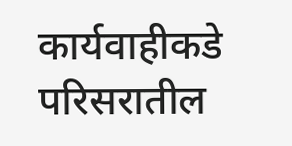कार्यवाहीकडे परिसरातील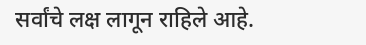सर्वांचे लक्ष लागून राहिले आहे.